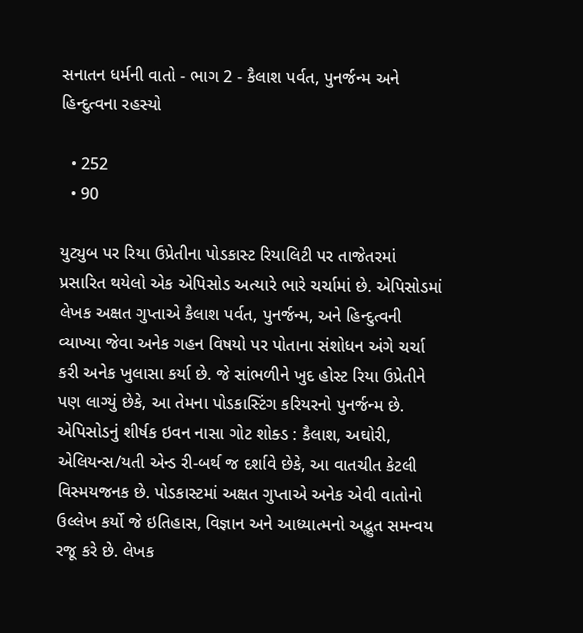સનાતન ધર્મની વાતો - ભાગ 2 - કૈલાશ પર્વત, પુનર્જન્મ અને હિન્દુત્વના રહસ્યો

  • 252
  • 90

યુટ્યુબ પર રિયા ઉપ્રેતીના પોડકાસ્ટ રિયાલિટી પર તાજેતરમાં પ્રસારિત થયેલો એક એપિસોડ અત્યારે ભારે ચર્ચામાં છે. એપિસોડમાં લેખક અક્ષત ગુપ્તાએ કૈલાશ પર્વત, પુનર્જન્મ, અને હિન્દુત્વની વ્યાખ્યા જેવા અનેક ગહન વિષયો પર પોતાના સંશોધન અંગે ચર્ચા કરી અનેક ખુલાસા કર્યા છે. જે સાંભળીને ખુદ હોસ્ટ રિયા ઉપ્રેતીને પણ લાગ્યું છેકે, આ તેમના પોડકાસ્ટિંગ કરિયરનો પુનર્જન્મ છે. એપિસોડનું શીર્ષક ઇવન નાસા ગોટ શોક્ડ : કૈલાશ, અઘોરી, એલિયન્સ/યતી એન્ડ રી-બર્થ જ દર્શાવે છેકે, આ વાતચીત કેટલી વિસ્મયજનક છે. પોડકાસ્ટમાં અક્ષત ગુપ્તાએ અનેક એવી વાતોનો ઉલ્લેખ કર્યો જે ઇતિહાસ, વિજ્ઞાન અને આધ્યાત્મનો અદ્ભુત સમન્વય રજૂ કરે છે. લેખક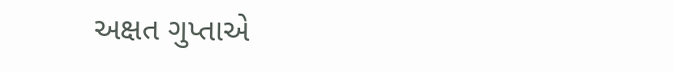અક્ષત ગુપ્તાએ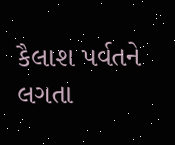કૈલાશ પર્વતને લગતા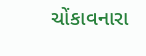ચોંકાવનારા